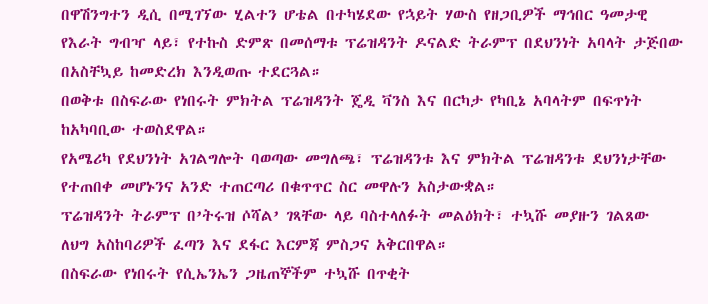በዋሽንግተን ዲሲ በሚገኘው ሂልተን ሆቴል በተካሄደው የኋይት ሃውስ የዘጋቢዎች ማኅበር ዓመታዊ የእራት ግብዣ ላይ፣ የተኩስ ድምጽ በመሰማቱ ፕሬዝዳንት ዶናልድ ትራምፕ በደህንነት አባላት ታጅበው በአስቸኳይ ከመድረክ እንዲወጡ ተደርጓል።
በወቅቱ በስፍራው የነበሩት ምክትል ፕሬዝዳንት ጄዲ ቫንስ እና በርካታ የካቢኔ አባላትም በፍጥነት ከአካባቢው ተወስደዋል።
የአሜሪካ የደህንነት አገልግሎት ባወጣው መግለጫ፣ ፕሬዝዳንቱ እና ምክትል ፕሬዝዳንቱ ደህንነታቸው የተጠበቀ መሆኑንና አንድ ተጠርጣሪ በቁጥጥር ስር መዋሉን አስታውቋል።
ፕሬዝዳንት ትራምፕ በ’ትሩዝ ሶሻል’ ገጻቸው ላይ ባስተላለፉት መልዕክት፣ ተኳሹ መያዙን ገልጸው ለህግ አስከባሪዎች ፈጣን እና ደፋር እርምጃ ምስጋና አቅርበዋል።
በስፍራው የነበሩት የሲኤንኤን ጋዜጠኞችም ተኳሹ በጥቂት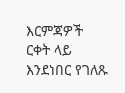እርምጃዎች ርቀት ላይ እንደነበር የገለጹ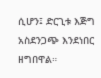ሲሆን፤ ድርጊቱ እጅግ አስደንጋጭ እንደነበር ዘግበዋል።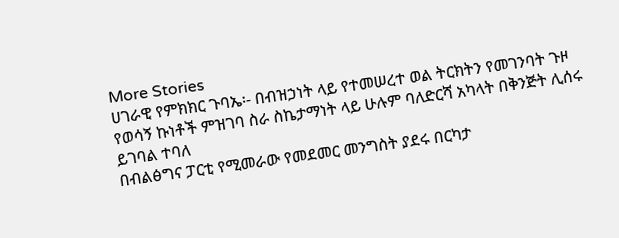More Stories
ሀገራዊ የምክክር ጉባኤ፡- በብዝኃነት ላይ የተመሠረተ ወል ትርክትን የመገንባት ጉዞ
የወሳኝ ኩነቶች ምዝገባ ስራ ስኬታማነት ላይ ሁሉም ባለድርሻ አካላት በቅንጅት ሊሰሩ ይገባል ተባለ
በብልፅግና ፓርቲ የሚመራው የመደመር መንግስት ያደሩ በርካታ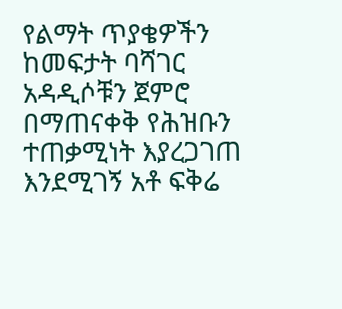የልማት ጥያቄዎችን ከመፍታት ባሻገር አዳዲሶቹን ጀምሮ በማጠናቀቅ የሕዝቡን ተጠቃሚነት እያረጋገጠ እንደሚገኝ አቶ ፍቅሬ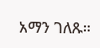አማን ገለጹ።